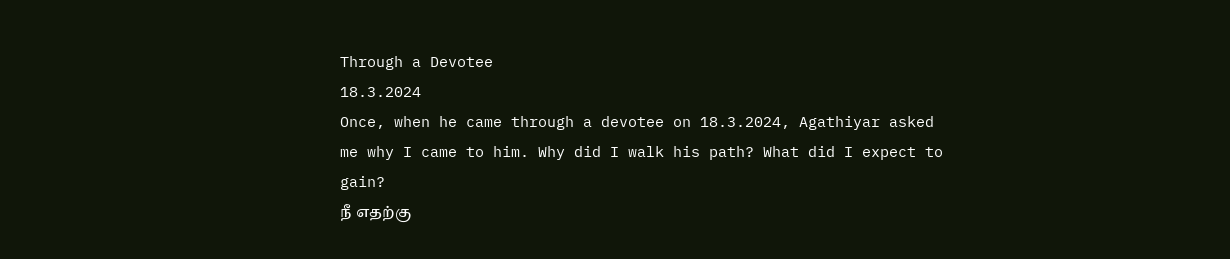Through a Devotee
18.3.2024
Once, when he came through a devotee on 18.3.2024, Agathiyar asked me why I came to him. Why did I walk his path? What did I expect to gain?
நீ எதற்கு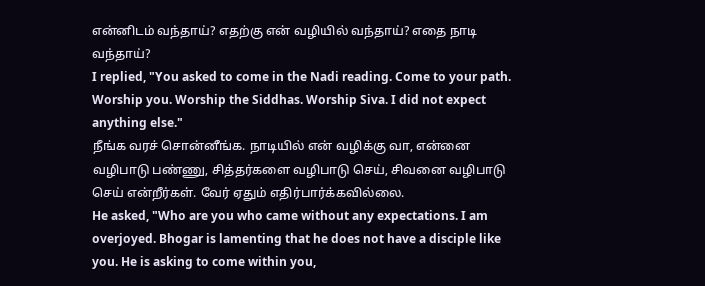என்னிடம் வந்தாய்? எதற்கு என் வழியில் வந்தாய்? எதை நாடி வந்தாய்?
I replied, "You asked to come in the Nadi reading. Come to your path. Worship you. Worship the Siddhas. Worship Siva. I did not expect anything else."
நீங்க வரச் சொன்னீங்க. நாடியில் என் வழிக்கு வா, என்னை வழிபாடு பண்ணு, சித்தர்களை வழிபாடு செய், சிவனை வழிபாடு செய் என்றீர்கள். வேர் ஏதும் எதிர்பார்க்கவில்லை.
He asked, "Who are you who came without any expectations. I am overjoyed. Bhogar is lamenting that he does not have a disciple like you. He is asking to come within you,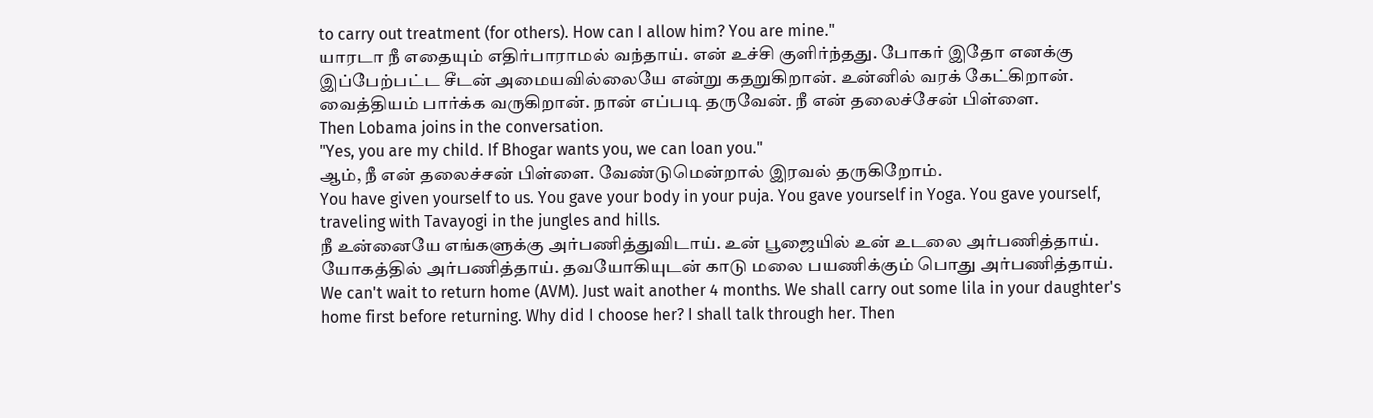to carry out treatment (for others). How can I allow him? You are mine."
யாரடா நீ எதையும் எதிர்பாராமல் வந்தாய். என் உச்சி குளிர்ந்தது. போகர் இதோ எனக்கு இப்பேற்பட்ட சீடன் அமையவில்லையே என்று கதறுகிறான். உன்னில் வரக் கேட்கிறான். வைத்தியம் பார்க்க வருகிறான். நான் எப்படி தருவேன். நீ என் தலைச்சேன் பிள்ளை.
Then Lobama joins in the conversation.
"Yes, you are my child. If Bhogar wants you, we can loan you."
ஆம், நீ என் தலைச்சன் பிள்ளை. வேண்டுமென்றால் இரவல் தருகிறோம்.
You have given yourself to us. You gave your body in your puja. You gave yourself in Yoga. You gave yourself, traveling with Tavayogi in the jungles and hills.
நீ உன்னையே எங்களுக்கு அர்பணித்துவிடாய். உன் பூஜையில் உன் உடலை அர்பணித்தாய். யோகத்தில் அர்பணித்தாய். தவயோகியுடன் காடு மலை பயணிக்கும் பொது அர்பணித்தாய்.
We can't wait to return home (AVM). Just wait another 4 months. We shall carry out some lila in your daughter's home first before returning. Why did I choose her? I shall talk through her. Then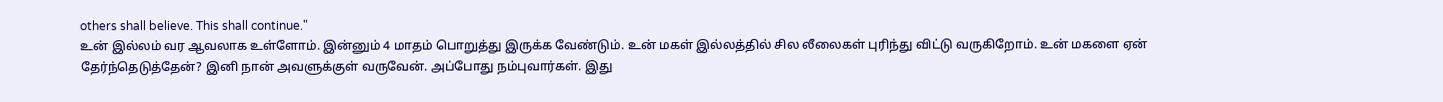others shall believe. This shall continue."
உன் இல்லம் வர ஆவலாக உள்ளோம். இன்னும் 4 மாதம் பொறுத்து இருக்க வேண்டும். உன் மகள் இல்லத்தில் சில லீலைகள் புரிந்து விட்டு வருகிறோம். உன் மகளை ஏன் தேர்ந்தெடுத்தேன்? இனி நான் அவளுக்குள் வருவேன். அப்போது நம்புவார்கள். இது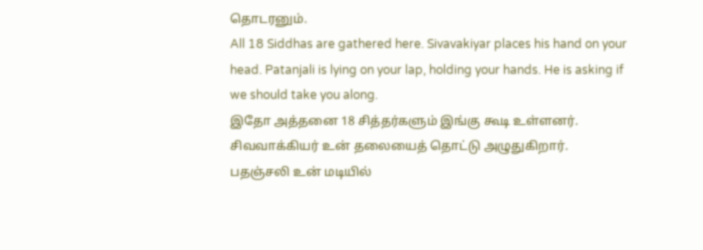தொடரனும்.
All 18 Siddhas are gathered here. Sivavakiyar places his hand on your head. Patanjali is lying on your lap, holding your hands. He is asking if we should take you along.
இதோ அத்தனை 18 சித்தர்களும் இங்கு கூடி உள்ளனர். சிவவாக்கியர் உன் தலையைத் தொட்டு அழுதுகிறார். பதஞ்சலி உன் மடியில்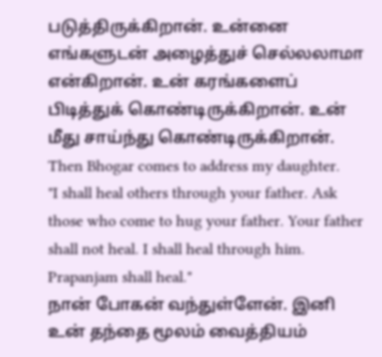படுத்திருக்கிறான். உன்னை எங்களுடன் அழைத்துச் செல்லலாமா என்கிறான். உன் கரங்களைப் பிடித்துக் கொண்டிருக்கிறான். உன் மீது சாய்ந்து கொண்டிருக்கிறான்.
Then Bhogar comes to address my daughter.
"I shall heal others through your father. Ask those who come to hug your father. Your father shall not heal. I shall heal through him. Prapanjam shall heal."
நான் போகன் வந்துள்ளேன். இனி உன் தந்தை மூலம் வைத்தியம்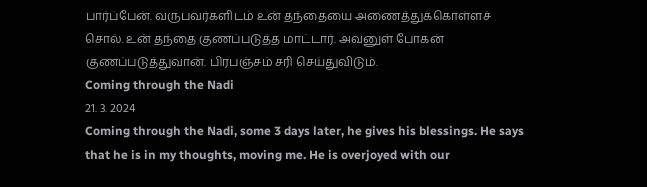பார்ப்பேன். வருபவர்களிடம் உன் தந்தையை அணைத்துக்கொள்ளச் சொல். உன் தந்தை குணப்படுத்த மாட்டார். அவனுள் போகன் குணப்படுத்துவான். பிரபஞ்சம் சரி செய்துவிடும்.
Coming through the Nadi
21. 3. 2024
Coming through the Nadi, some 3 days later, he gives his blessings. He says that he is in my thoughts, moving me. He is overjoyed with our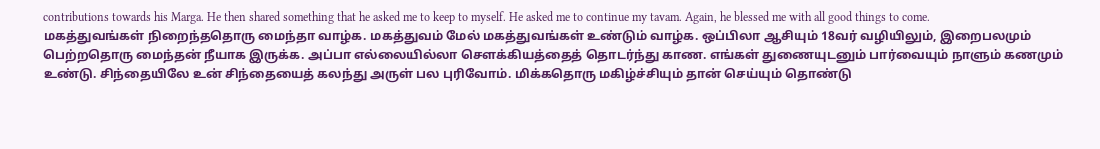contributions towards his Marga. He then shared something that he asked me to keep to myself. He asked me to continue my tavam. Again, he blessed me with all good things to come.
மகத்துவங்கள் நிறைந்ததொரு மைந்தா வாழ்க. மகத்துவம் மேல் மகத்துவங்கள் உண்டும் வாழ்க. ஒப்பிலா ஆசியும் 18வர் வழியிலும், இறைபலமும் பெற்றதொரு மைந்தன் நீயாக இருக்க. அப்பா எல்லையில்லா சௌக்கியத்தைத் தொடர்ந்து காண. எங்கள் துணையுடனும் பார்வையும் நாளும் கணமும் உண்டு. சிந்தையிலே உன் சிந்தையைத் கலந்து அருள் பல புரிவோம். மிக்கதொரு மகிழ்ச்சியும் தான் செய்யும் தொண்டு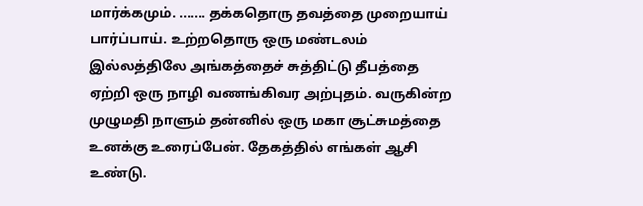மார்க்கமும். ....... தக்கதொரு தவத்தை முறையாய் பார்ப்பாய். உற்றதொரு ஒரு மண்டலம் இல்லத்திலே அங்கத்தைச் சுத்திட்டு தீபத்தை ஏற்றி ஒரு நாழி வணங்கிவர அற்புதம். வருகின்ற முழுமதி நாளும் தன்னில் ஒரு மகா சூட்சுமத்தை உனக்கு உரைப்பேன். தேகத்தில் எங்கள் ஆசி உண்டு.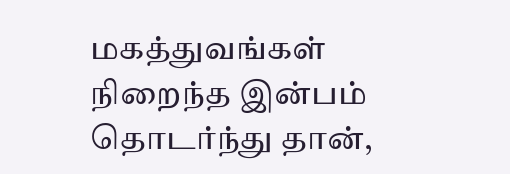மகத்துவங்கள் நிறைந்த இன்பம் தொடர்ந்து தான்,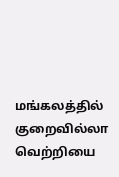மங்கலத்தில் குறைவில்லா வெற்றியை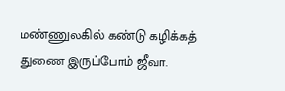மண்ணுலகில் கண்டு கழிக்கத் துணை இருப்போம் ஜீவா.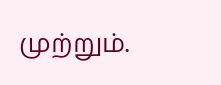முற்றும்.